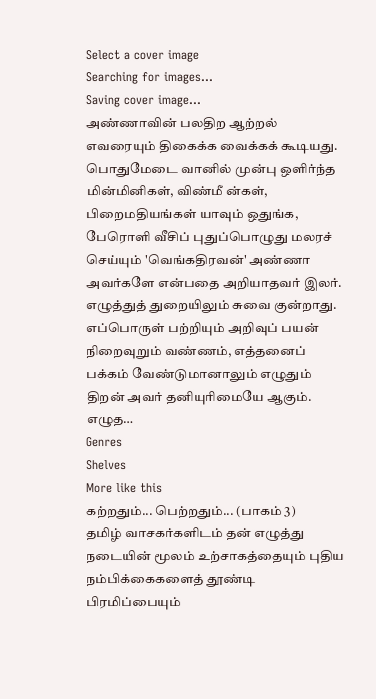Select a cover image
Searching for images...
Saving cover image...
அண்ணாவின் பலதிற ஆற்றல் எவரையும் திகைக்க வைக்கக் கூடியது. பொதுமேடை வானில் முன்பு ஒளிர்ந்த மின்மினிகள், விண்மீ ன்கள், பிறைமதியங்கள் யாவும் ஒதுங்க, பேரொளி வீசிப் புதுப்பொழுது மலரச் செய்யும் 'வெங்கதிரவன்' அண்ணா அவர்களே என்பதை அறியாதவர் இலர். எழுத்துத் துறையிலும் சுவை குன்றாது. எப்பொருள் பற்றியும் அறிவுப் பயன் நிறைவுறும் வண்ணம், எத்தனைப் பக்கம் வேண்டுமானாலும் எழுதும் திறன் அவர் தனியுரிமையே ஆகும். எழுத…
Genres
Shelves
More like this
கற்றதும்... பெற்றதும்... (பாகம் 3)
தமிழ் வாசகர்களிடம் தன் எழுத்து நடையின் மூலம் உற்சாகத்தையும் புதிய நம்பிக்கைகளைத் தூண்டி பிரமிப்பையும்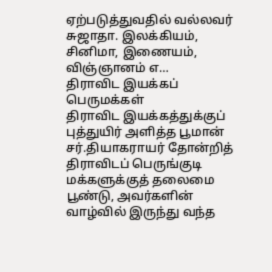ஏற்படுத்துவதில் வல்லவர் சுஜாதா. இலக்கியம், சினிமா, இணையம், விஞ்ஞானம் எ…
திராவிட இயக்கப் பெருமக்கள்
திராவிட இயக்கத்துக்குப் புத்துயிர் அளித்த பூமான் சர்.தியாகராயர் தோன்றித் திராவிடப் பெருங்குடி மக்களுக்குத் தலைமை பூண்டு, அவர்களின் வாழ்வில் இருந்து வந்த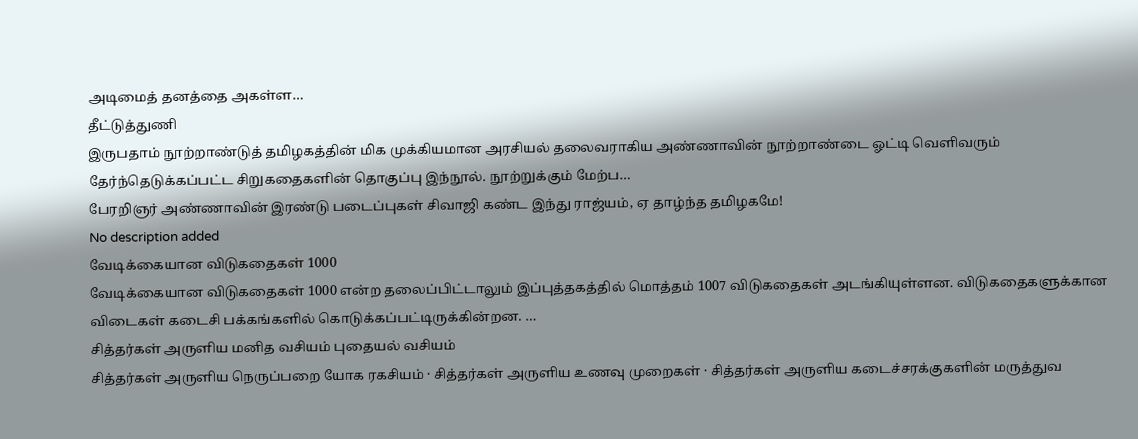அடிமைத் தனத்தை அகள்ள…
தீட்டுத்துணி
இருபதாம் நூற்றாண்டுத் தமிழகத்தின் மிக முக்கியமான அரசியல் தலைவராகிய அண்ணாவின் நூற்றாண்டை ஓட்டி வெளிவரும் தேர்ந்தெடுக்கப்பட்ட சிறுகதைகளின் தொகுப்பு இந்நூல். நூற்றுக்கும் மேற்ப…
பேரறிஞர் அண்ணாவின் இரண்டு படைப்புகள் சிவாஜி கண்ட இந்து ராஜ்யம், ஏ தாழ்ந்த தமிழகமே!
No description added
வேடிக்கையான விடுகதைகள் 1000
வேடிக்கையான விடுகதைகள் 1000 என்ற தலைப்பிட்டாலும் இப்புத்தகத்தில் மொத்தம் 1007 விடுகதைகள் அடங்கியுள்ளன. விடுகதைகளுக்கான விடைகள் கடைசி பக்கங்களில் கொடுக்கப்பட்டிருக்கின்றன. …
சித்தர்கள் அருளிய மனித வசியம் புதையல் வசியம்
சித்தர்கள் அருளிய நெருப்பறை யோக ரகசியம் · சித்தர்கள் அருளிய உணவு முறைகள் · சித்தர்கள் அருளிய கடைச்சரக்குகளின் மருத்துவ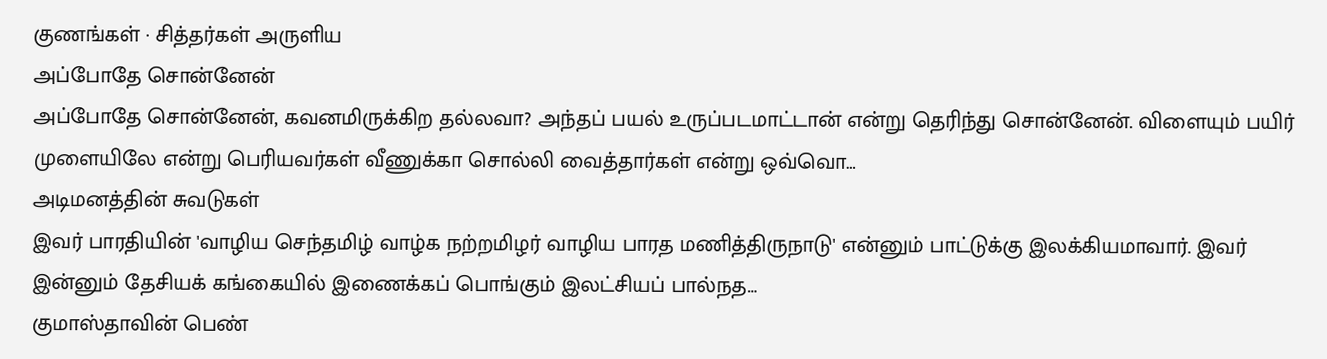குணங்கள் · சித்தர்கள் அருளிய
அப்போதே சொன்னேன்
அப்போதே சொன்னேன், கவனமிருக்கிற தல்லவா? அந்தப் பயல் உருப்படமாட்டான் என்று தெரிந்து சொன்னேன். விளையும் பயிர் முளையிலே என்று பெரியவர்கள் வீணுக்கா சொல்லி வைத்தார்கள் என்று ஒவ்வொ…
அடிமனத்தின் சுவடுகள்
இவர் பாரதியின் 'வாழிய செந்தமிழ் வாழ்க நற்றமிழர் வாழிய பாரத மணித்திருநாடு' என்னும் பாட்டுக்கு இலக்கியமாவார். இவர் இன்னும் தேசியக் கங்கையில் இணைக்கப் பொங்கும் இலட்சியப் பால்நத…
குமாஸ்தாவின் பெண்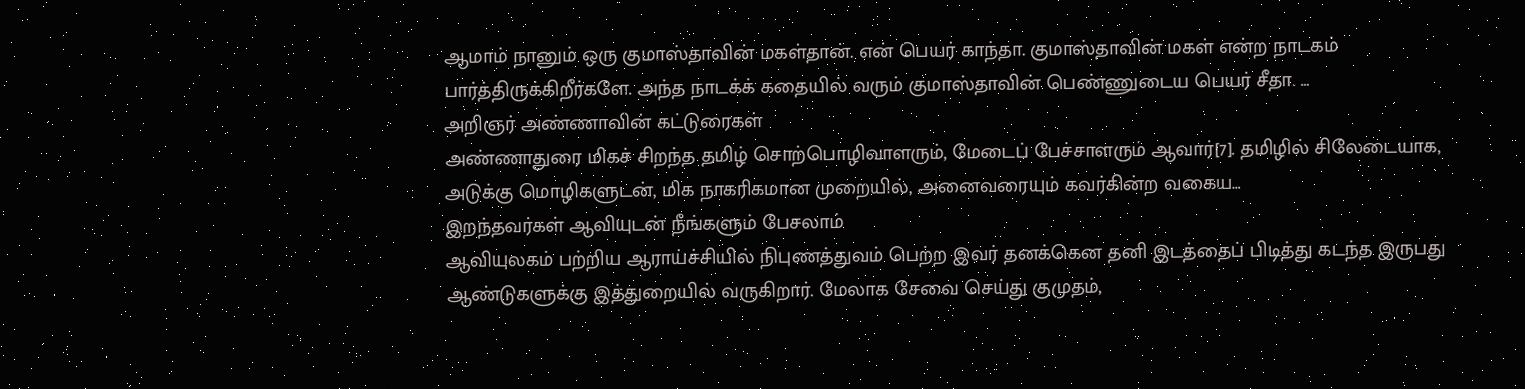ஆமாம் நானும் ஒரு குமாஸ்தாவின் மகள்தான். என் பெயர் காந்தா. குமாஸ்தாவின் மகள் என்ற நாடகம் பார்த்திருக்கிறீர்களே. அந்த நாடக்க் கதையில் வரும் குமாஸ்தாவின் பெண்ணுடைய பெயர் சீதா. …
அறிஞர் அண்ணாவின் கட்டுரைகள்
அண்ணாதுரை மிகச் சிறந்த தமிழ் சொற்பொழிவாளரும், மேடைப் பேச்சாளரும் ஆவார்[7]. தமிழில் சிலேடையாக, அடுக்கு மொழிகளுடன், மிக நாகரிகமான முறையில், அனைவரையும் கவர்கின்ற வகைய…
இறந்தவர்கள் ஆவியுடன் நீங்களும் பேசலாம்
ஆவியுலகம் பற்றிய ஆராய்ச்சியில் நிபுணத்துவம் பெற்ற இவர் தனக்கென தனி இடத்தைப் பிடித்து கடந்த இருபது ஆண்டுகளுக்கு இத்துறையில் வருகிறார். மேலாக சேவை செய்து குமுதம்,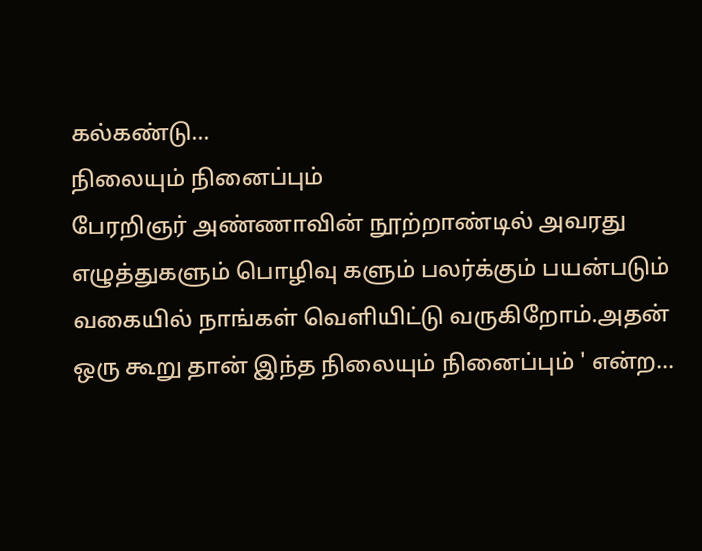கல்கண்டு…
நிலையும் நினைப்பும்
பேரறிஞர் அண்ணாவின் நூற்றாண்டில் அவரது எழுத்துகளும் பொழிவு களும் பலர்க்கும் பயன்படும் வகையில் நாங்கள் வெளியிட்டு வருகிறோம்.அதன் ஒரு கூறு தான் இந்த நிலையும் நினைப்பும் ' என்ற…